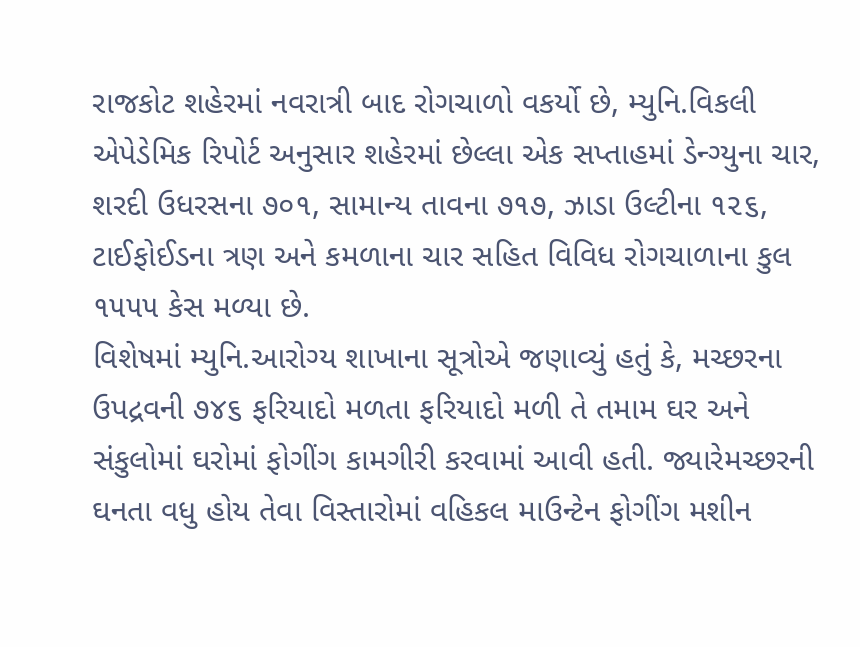રાજકોટ શહેરમાં નવરાત્રી બાદ રોગચાળો વકર્યો છે, મ્યુનિ.વિકલી એપેડેમિક રિપોર્ટ અનુસાર શહેરમાં છેલ્લા એક સપ્તાહમાં ડેન્ગ્યુના ચાર, શરદી ઉધરસના ૭૦૧, સામાન્ય તાવના ૭૧૭, ઝાડા ઉલ્ટીના ૧૨૬, ટાઈફોઈડના ત્રણ અને કમળાના ચાર સહિત વિવિધ રોગચાળાના કુલ ૧૫૫૫ કેસ મળ્યા છે.
વિશેષમાં મ્યુનિ.આરોગ્ય શાખાના સૂત્રોએ જણાવ્યું હતું કે, મચ્છરના ઉપદ્રવની ૭૪૬ ફરિયાદો મળતા ફરિયાદો મળી તે તમામ ઘર અને સંકુલોમાં ઘરોમાં ફોગીંગ કામગીરી કરવામાં આવી હતી. જ્યારેમચ્છરની ઘનતા વધુ હોય તેવા વિસ્તારોમાં વહિકલ માઉન્ટેન ફોગીંગ મશીન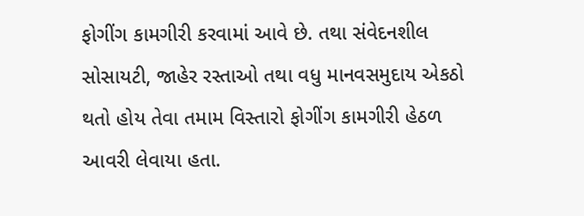ફોગીંગ કામગીરી કરવામાં આવે છે. તથા સંવેદનશીલ સોસાયટી, જાહેર રસ્તાઓ તથા વધુ માનવસમુદાય એકઠો થતો હોય તેવા તમામ વિસ્તારો ફોગીંગ કામગીરી હેઠળ આવરી લેવાયા હતા.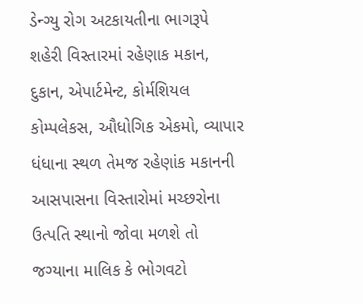ડેન્ગ્યુ રોગ અટકાયતીના ભાગરૂપે શહેરી વિસ્તારમાં રહેણાક મકાન, દુકાન, એપાર્ટમેન્ટ, કોર્મશિયલ કોમ્પલેકસ, ઔધોગિક એકમો, વ્યાપાર ધંધાના સ્થળ તેમજ રહેણાંક મકાનની આસપાસના વિસ્તારોમાં મચ્છરોના ઉત્પતિ સ્થાનો જોવા મળશે તો જગ્યાના માલિક કે ભોગવટો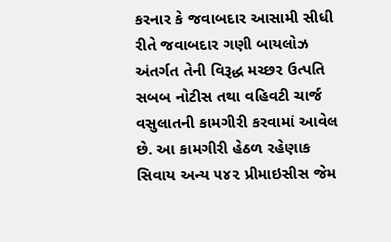કરનાર કે જવાબદાર આસામી સીધી રીતે જવાબદાર ગણી બાયલોઝ અંતર્ગત તેની વિરૂદ્ધ મચ્છર ઉત્પતિ સબબ નોટીસ તથા વહિવટી ચાર્જ વસુલાતની કામગીરી કરવામાં આવેલ છે. આ કામગીરી હેઠળ રહેણાક સિવાય અન્ય ૫૪૨ પ્રીમાઇસીસ જેમ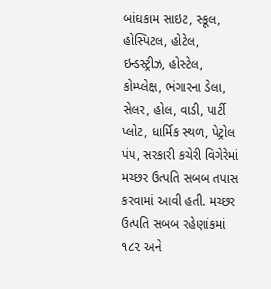બાંઘકામ સાઇટ, સ્કૂલ, હોસ્પિટલ, હોટેલ, ઇન્ડસ્ટ્રીઝ, હોસ્ટેલ, કોમ્પ્લેક્ષ, ભંગારના ડેલા, સેલર, હોલ, વાડી, પાર્ટી પ્લોટ, ધાર્મિક સ્થળ, પેટ્રોલ પં૫, સરકારી કચેરી વિગેરેમાં મચ્છર ઉત્પતિ સબબ તપાસ કરવામાં આવી હતી. મચ્છર ઉત્પતિ સબબ રહેણાંકમાં ૧૮૨ અને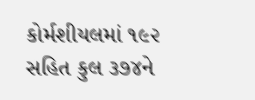કોર્મશીયલમાં ૧૯૨ સહિત કુલ ૩૭૪ને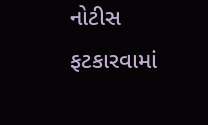નોટીસ ફટકારવામાં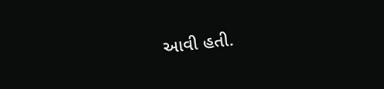આવી હતી.